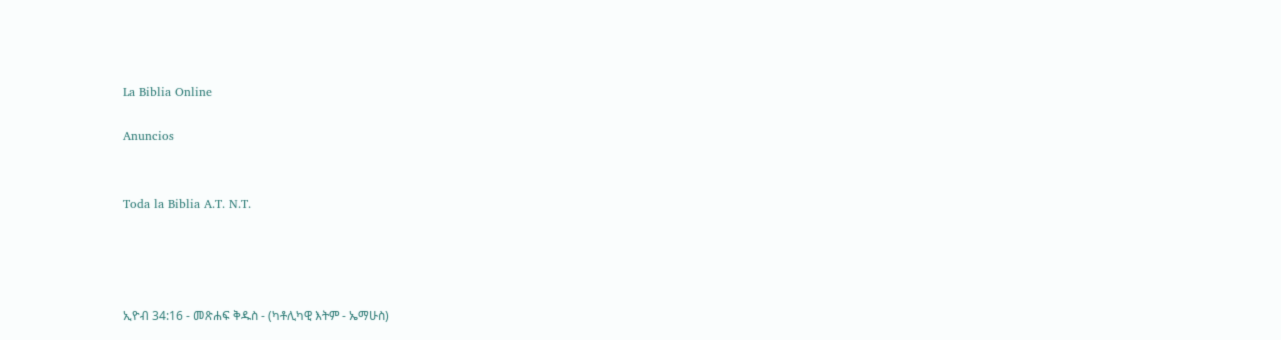La Biblia Online

Anuncios


Toda la Biblia A.T. N.T.




ኢዮብ 34:16 - መጽሐፍ ቅዱስ - (ካቶሊካዊ እትም - ኤማሁስ)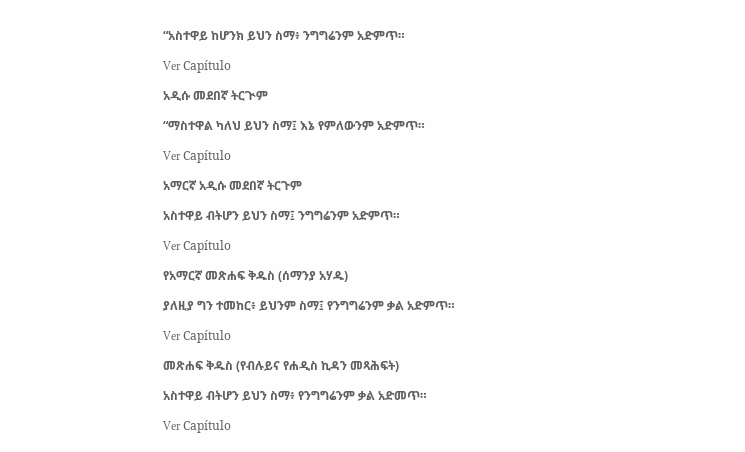“አስተዋይ ከሆንክ ይህን ስማ፥ ንግግሬንም አድምጥ።

Ver Capítulo

አዲሱ መደበኛ ትርጒም

“ማስተዋል ካለህ ይህን ስማ፤ እኔ የምለውንም አድምጥ።

Ver Capítulo

አማርኛ አዲሱ መደበኛ ትርጉም

አስተዋይ ብትሆን ይህን ስማ፤ ንግግሬንም አድምጥ።

Ver Capítulo

የአማርኛ መጽሐፍ ቅዱስ (ሰማንያ አሃዱ)

ያለዚያ ግን ተመከር፥ ይህንም ስማ፤ የንግግሬንም ቃል አድምጥ።

Ver Capítulo

መጽሐፍ ቅዱስ (የብሉይና የሐዲስ ኪዳን መጻሕፍት)

አስተዋይ ብትሆን ይህን ስማ፥ የንግግሬንም ቃል አድመጥ።

Ver Capítulo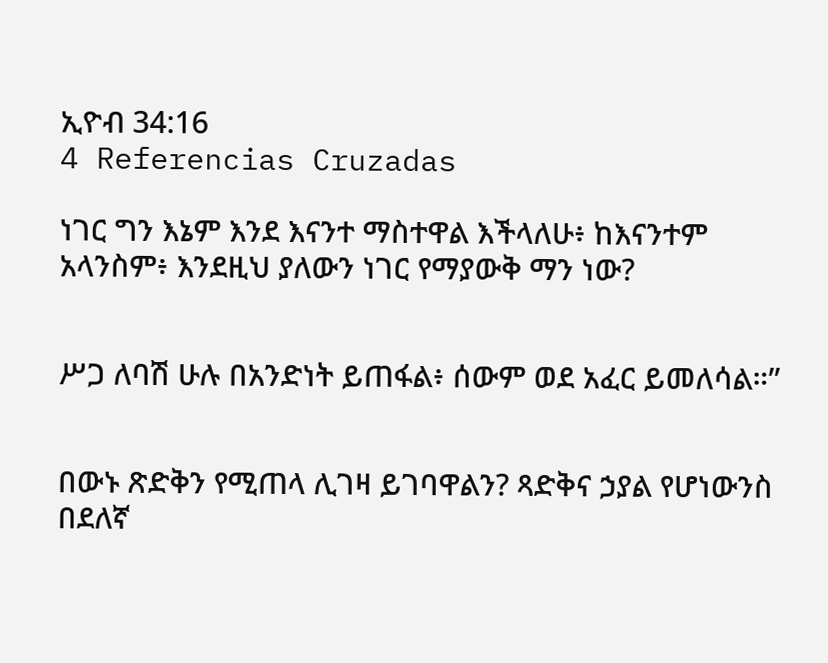ኢዮብ 34:16
4 Referencias Cruzadas

ነገር ግን እኔም እንደ እናንተ ማስተዋል እችላለሁ፥ ከእናንተም አላንስም፥ እንደዚህ ያለውን ነገር የማያውቅ ማን ነው?


ሥጋ ለባሽ ሁሉ በአንድነት ይጠፋል፥ ሰውም ወደ አፈር ይመለሳል።”


በውኑ ጽድቅን የሚጠላ ሊገዛ ይገባዋልን? ጻድቅና ኃያል የሆነውንስ በደለኛ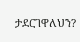ታደርገዋለህን?